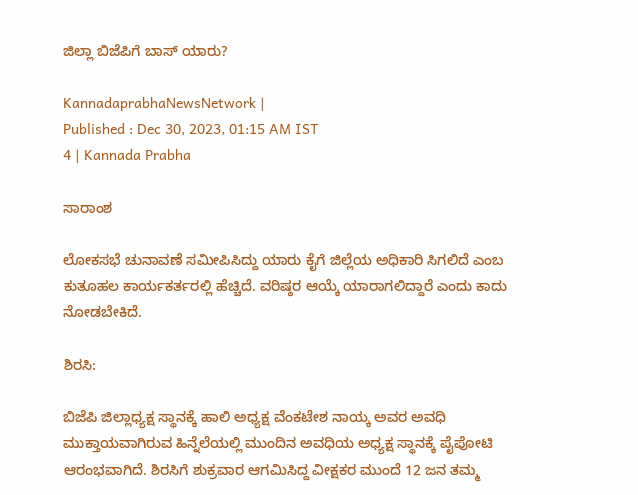ಜಿಲ್ಲಾ ಬಿಜೆಪಿಗೆ ಬಾಸ್‌ ಯಾರು?

KannadaprabhaNewsNetwork |
Published : Dec 30, 2023, 01:15 AM IST
4 | Kannada Prabha

ಸಾರಾಂಶ

ಲೋಕಸಭೆ ಚುನಾವಣೆ ಸಮೀಪಿಸಿದ್ದು ಯಾರು ಕೈಗೆ ಜಿಲ್ಲೆಯ ಅಧಿಕಾರಿ ಸಿಗಲಿದೆ ಎಂಬ ಕುತೂಹಲ ಕಾರ್ಯಕರ್ತರಲ್ಲಿ ಹೆಚ್ಚಿದೆ. ವರಿಷ್ಠರ ಆಯ್ಕೆ ಯಾರಾಗಲಿದ್ದಾರೆ ಎಂದು ಕಾದು ನೋಡಬೇಕಿದೆ.

ಶಿರಸಿ:

ಬಿಜೆಪಿ ಜಿಲ್ಲಾಧ್ಯಕ್ಷ ಸ್ಥಾನಕ್ಕೆ ಹಾಲಿ ಅಧ್ಯಕ್ಷ ವೆಂಕಟೇಶ ನಾಯ್ಕ ಅವರ ಅವಧಿ ಮುಕ್ತಾಯವಾಗಿರುವ ಹಿನ್ನೆಲೆಯಲ್ಲಿ ಮುಂದಿನ ಅವಧಿಯ ಅಧ್ಯಕ್ಷ ಸ್ಥಾನಕ್ಕೆ ಪೈಪೋಟಿ ಆರಂಭವಾಗಿದೆ. ಶಿರಸಿಗೆ ಶುಕ್ರವಾರ ಆಗಮಿಸಿದ್ದ ವೀಕ್ಷಕರ ಮುಂದೆ 12 ಜನ ತಮ್ಮ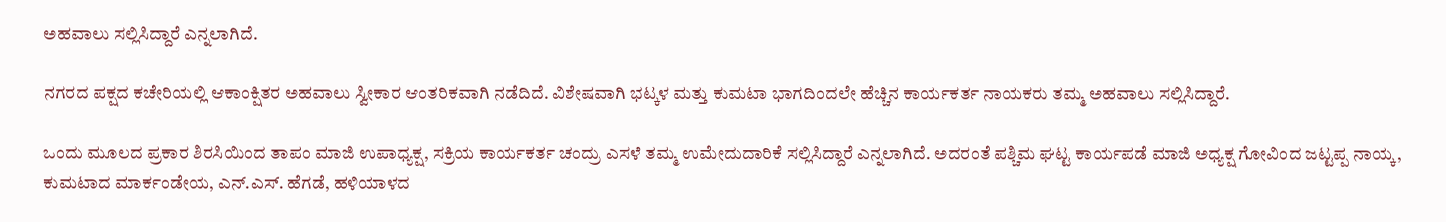ಅಹವಾಲು ಸಲ್ಲಿಸಿದ್ದಾರೆ ಎನ್ನಲಾಗಿದೆ.

ನಗರದ ಪಕ್ಷದ ಕಚೇರಿಯಲ್ಲಿ ಆಕಾಂಕ್ಷಿತರ ಅಹವಾಲು ಸ್ವೀಕಾರ ಆಂತರಿಕವಾಗಿ ನಡೆದಿದೆ. ವಿಶೇಷವಾಗಿ ಭಟ್ಕಳ ಮತ್ತು ಕುಮಟಾ ಭಾಗದಿಂದಲೇ ಹೆಚ್ಚಿನ ಕಾರ್ಯಕರ್ತ ನಾಯಕರು ತಮ್ಮ ಅಹವಾಲು ಸಲ್ಲಿಸಿದ್ದಾರೆ.

ಒಂದು ಮೂಲದ ಪ್ರಕಾರ ಶಿರಸಿಯಿಂದ ತಾಪಂ ಮಾಜಿ ಉಪಾಧ್ಯಕ್ಷ, ಸಕ್ರಿಯ ಕಾರ್ಯಕರ್ತ ಚಂದ್ರು ಎಸಳೆ ತಮ್ಮ ಉಮೇದುದಾರಿಕೆ ಸಲ್ಲಿಸಿದ್ದಾರೆ ಎನ್ನಲಾಗಿದೆ. ಅದರಂತೆ ಪಶ್ಚಿಮ ಘಟ್ಟ ಕಾರ್ಯಪಡೆ ಮಾಜಿ ಅಧ್ಯಕ್ಷ ಗೋವಿಂದ ಜಟ್ಟಪ್ಪ ನಾಯ್ಕ, ಕುಮಟಾದ ಮಾರ್ಕಂಡೇಯ, ಎನ್‌.ಎಸ್. ಹೆಗಡೆ, ಹಳಿಯಾಳದ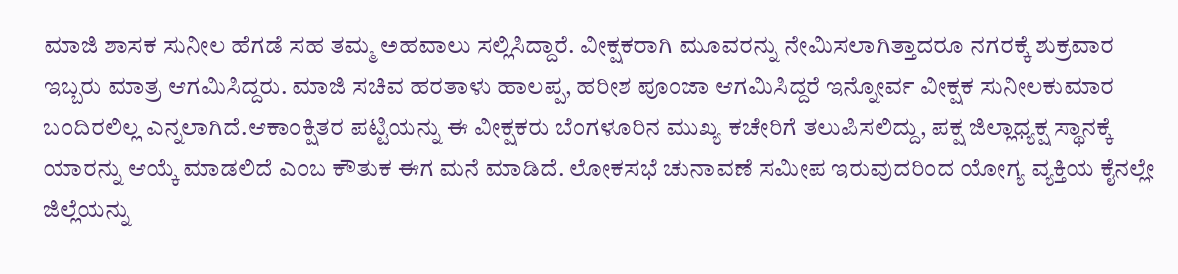ಮಾಜಿ ಶಾಸಕ ಸುನೀಲ ಹೆಗಡೆ ಸಹ ತಮ್ಮ ಅಹವಾಲು ಸಲ್ಲಿಸಿದ್ದಾರೆ. ವೀಕ್ಷಕರಾಗಿ ಮೂವರನ್ನು ನೇಮಿಸಲಾಗಿತ್ತಾದರೂ ನಗರಕ್ಕೆ ಶುಕ್ರವಾರ ಇಬ್ಬರು ಮಾತ್ರ ಆಗಮಿಸಿದ್ದರು. ಮಾಜಿ ಸಚಿವ ಹರತಾಳು ಹಾಲಪ್ಪ, ಹರೀಶ ಪೂಂಜಾ ಆಗಮಿಸಿದ್ದರೆ ಇನ್ನೋರ್ವ ವೀಕ್ಷಕ ಸುನೀಲಕುಮಾರ ಬಂದಿರಲಿಲ್ಲ ಎನ್ನಲಾಗಿದೆ.ಆಕಾಂಕ್ಷಿತರ ಪಟ್ಟಿಯನ್ನು ಈ ವೀಕ್ಷಕರು ಬೆಂಗಳೂರಿನ ಮುಖ್ಯ ಕಚೇರಿಗೆ ತಲುಪಿಸಲಿದ್ದು, ಪಕ್ಷ ಜಿಲ್ಲಾಧ್ಯಕ್ಷ ಸ್ಥಾನಕ್ಕೆ ಯಾರನ್ನು ಆಯ್ಕೆ ಮಾಡಲಿದೆ ಎಂಬ ಕೌತುಕ ಈಗ ಮನೆ ಮಾಡಿದೆ. ಲೋಕಸಭೆ ಚುನಾವಣೆ ಸಮೀಪ ಇರುವುದರಿಂದ ಯೋಗ್ಯ ವ್ಯಕ್ತಿಯ ಕೈನಲ್ಲೇ ಜಿಲ್ಲೆಯನ್ನು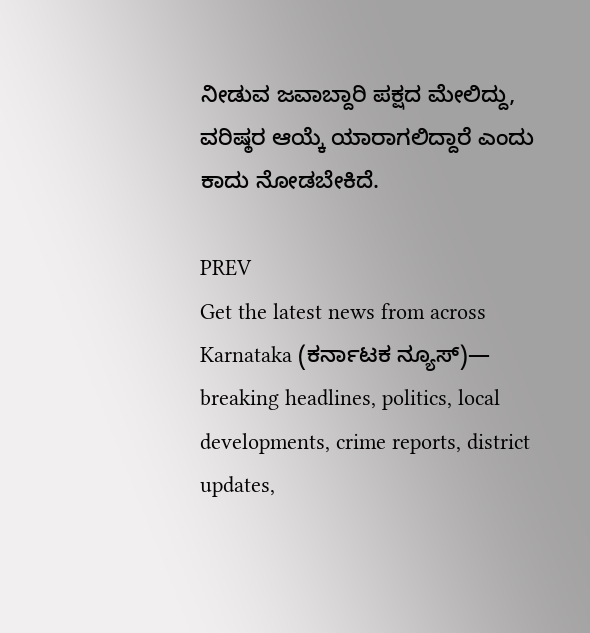ನೀಡುವ ಜವಾಬ್ದಾರಿ ಪಕ್ಷದ ಮೇಲಿದ್ದು, ವರಿಷ್ಠರ ಆಯ್ಕೆ ಯಾರಾಗಲಿದ್ದಾರೆ ಎಂದು ಕಾದು ನೋಡಬೇಕಿದೆ.

PREV
Get the latest news from across Karnataka (ಕರ್ನಾಟಕ ನ್ಯೂಸ್)— breaking headlines, politics, local developments, crime reports, district updates,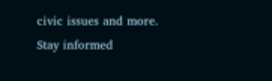civic issues and more. Stay informed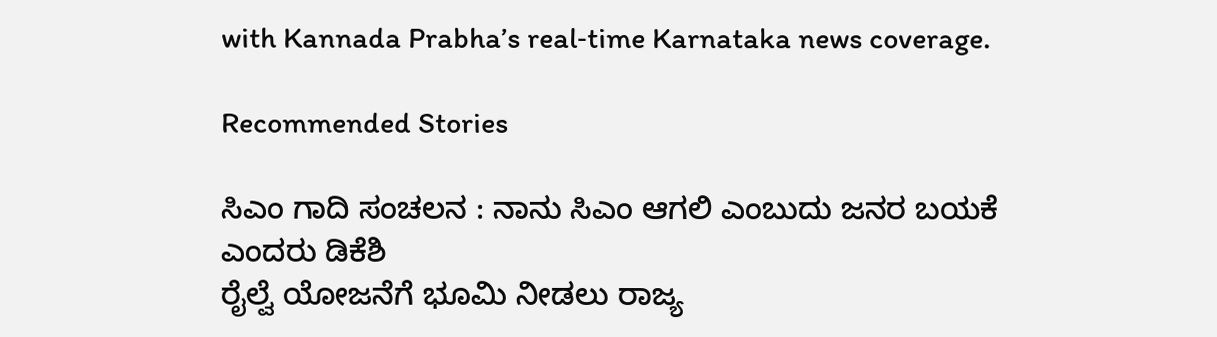with Kannada Prabha’s real‑time Karnataka news coverage.

Recommended Stories

ಸಿಎಂ ಗಾದಿ ಸಂಚಲನ : ನಾನು ಸಿಎಂ ಆಗಲಿ ಎಂಬುದು ಜನರ ಬಯಕೆ ಎಂದರು ಡಿಕೆಶಿ
ರೈಲ್ವೆ ಯೋಜನೆಗೆ ಭೂಮಿ ನೀಡಲು ರಾಜ್ಯ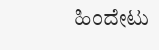ಹಿಂದೇಟು